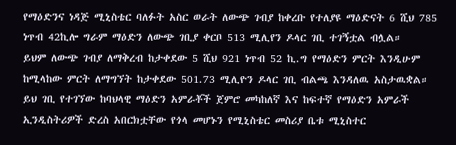የማዕድንና ነዳጅ ሚኒስቴር ባለፉት አስር ወራት ለውጭ ገብያ ከቀረቡ የተለያዩ ማዕድናት 6 ሺህ 785 ነጥብ 42ኪሎ ግራም ማዕድን ለውጭ ገቢያ ቀርቦ 513 ሚሊየን ዶላር ገቢ ተገኝቷል ብሏል።
ይህም ለውጭ ገብያ ለማቅረብ ከታቀደው 5 ሺህ 921 ነጥብ 52 ኪ.ግ የማዕድን ምርት እንዲሁም ከሚላከው ምርት ለማግኘት ከታቀደው 501.73 ሚሊዮን ዶላር ገቢ ብልጫ እንዳለዉ አስታዉቋል።
ይህ ገቢ የተገኘው ከባህላዊ ማዕድን አምራቾች ጀምሮ መካከለኛ እና ከፍተኛ የማዕድን አምራች ኢንዲስትሪዎች ድረስ አበርክቷቸው የጎላ መሆኑን የሚኒስቴር መስሪያ ቤቱ ሚኒስተር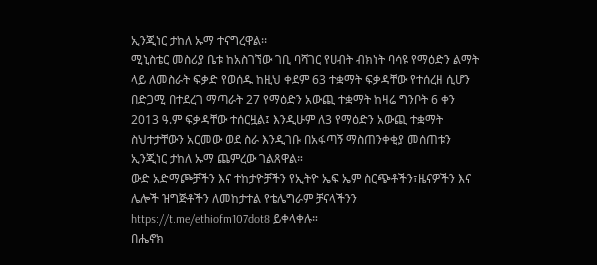ኢንጂነር ታከለ ኡማ ተናግረዋል፡፡
ሚኒስቴር መስሪያ ቤቱ ከአስገኘው ገቢ ባሻገር የሀብት ብክነት ባሳዩ የማዕድን ልማት ላይ ለመስራት ፍቃድ የወሰዱ ከዚህ ቀደም 63 ተቋማት ፍቃዳቸው የተሰረዘ ሲሆን በድጋሚ በተደረገ ማጣራት 27 የማዕድን አውጪ ተቋማት ከዛሬ ግንቦት 6 ቀን 2013 ዓ.ም ፍቃዳቸው ተሰርዟል፤ እንዲሁም ለ3 የማዕድን አውጪ ተቋማት ስህተታቸውን አርመው ወደ ስራ እንዲገቡ በአፋጣኝ ማስጠንቀቂያ መሰጠቱን ኢንጂነር ታከለ ኡማ ጨምረው ገልጸዋል።
ውድ አድማጮቻችን እና ተከታዮቻችን የኢትዮ ኤፍ ኤም ስርጭቶችን፣ዜናዎችን እና ሌሎች ዝግጅቶችን ለመከታተል የቴሌግራም ቻናላችንን https://t.me/ethiofm107dot8 ይቀላቀሉ።
በሔኖክ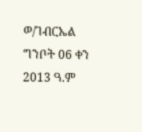ወ/ገብርኤል
ግንቦት 06 ቀን 2013 ዓ.ም